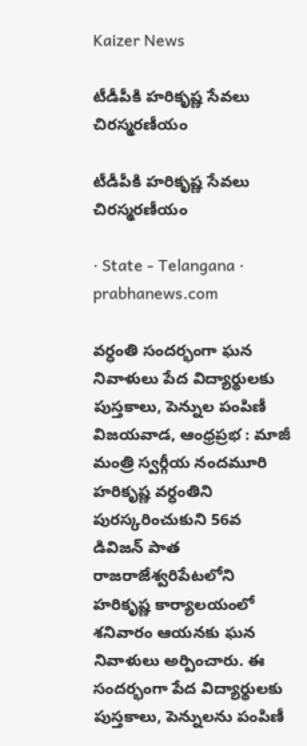Kaizer News

టీడీపీకి హరికృష్ణ సేవలు చిరస్మరణీయం

టీడీపీకి హరికృష్ణ సేవలు చిరస్మరణీయం

· State - Telangana · prabhanews.com

వర్ధంతి సందర్భంగా ఘన నివాళులు పేద విద్యార్థులకు పుస్తకాలు, పెన్నుల పంపిణీ విజయవాడ, ఆంధ్రప్రభ : మాజీ మంత్రి స్వర్గీయ నందమూరి హరికృష్ణ వర్ధంతిని పురస్కరించుకుని 56వ డివిజన్‌ పాత రాజరాజేశ్వరిపేటలోని హరికృష్ణ కార్యాలయంలో శనివారం ఆయనకు ఘన నివాళులు అర్పించారు. ఈ సందర్భంగా పేద విద్యార్థులకు పుస్తకాలు, పెన్నులను పంపిణీ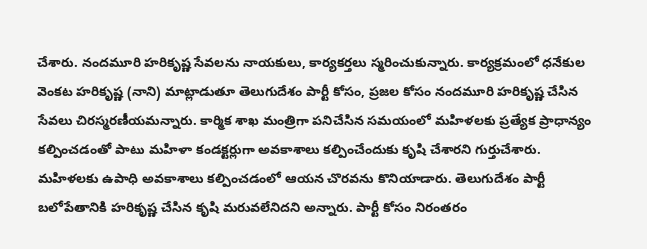చేశారు. నందమూరి హరికృష్ణ సేవలను నాయకులు, కార్యకర్తలు స్మరించుకున్నారు. కార్యక్రమంలో ధనేకుల వెంకట హరికృష్ణ (నాని) మాట్లాడుతూ తెలుగుదేశం పార్టీ కోసం, ప్రజల కోసం నందమూరి హరికృష్ణ చేసిన సేవలు చిరస్మరణీయమన్నారు. కార్మిక శాఖ మంత్రిగా పనిచేసిన సమయంలో మహిళలకు ప్రత్యేక ప్రాధాన్యం కల్పించడంతో పాటు మహిళా కండక్టర్లుగా అవకాశాలు కల్పించేందుకు కృషి చేశారని గుర్తుచేశారు. మహిళలకు ఉపాధి అవకాశాలు కల్పించడంలో ఆయన చొరవను కొనియాడారు. తెలుగుదేశం పార్టీ బలోపేతానికి హరికృష్ణ చేసిన కృషి మరువలేనిదని అన్నారు. పార్టీ కోసం నిరంతరం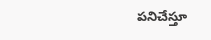పనిచేస్తూ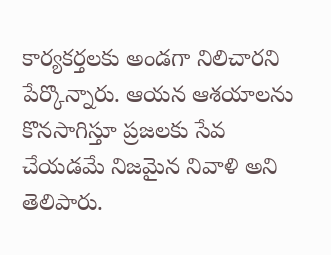కార్యకర్తలకు అండగా నిలిచారని పేర్కొన్నారు. ఆయన ఆశయాలను కొనసాగిస్తూ ప్రజలకు సేవ చేయడమే నిజమైన నివాళి అని తెలిపారు.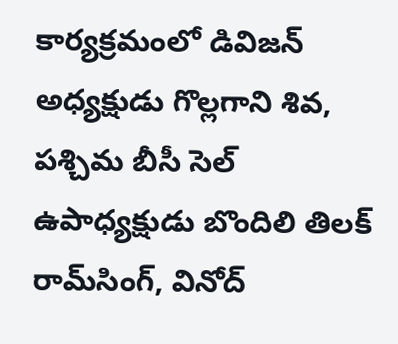కార్యక్రమంలో డివిజన్‌ అధ్యక్షుడు గొల్లగాని శివ, పశ్చిమ బీసీ సెల్‌ ఉపాధ్యక్షుడు బొందిలి తిలక్‌ రామ్‌సింగ్‌, వినోద్‌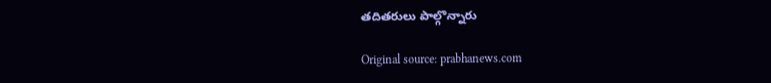తదితరులు పాల్గొన్నారు

Original source: prabhanews.com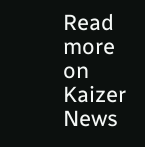Read more on Kaizer News